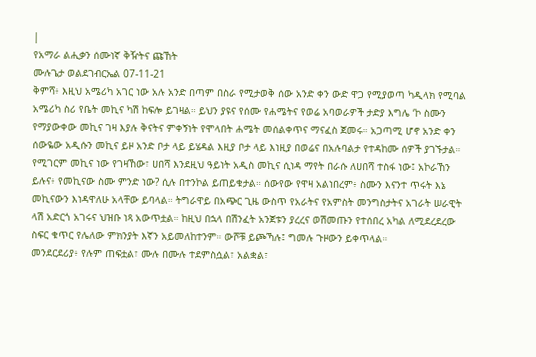|
የአማራ ልሒቃን ሰሙነኛ ቅዥትና ጩኸት
ሙሉጌታ ወልደገብርኤል 07-11-21
ቅምሻ፥ እዚህ አሜሪካ አገር ነው አሉ አንድ በጣም በስራ የሚታወቅ ሰው አንድ ቀን ውድ ዋጋ የሚያወጣ ካዲላክ የሚባል አሜሪካ ስሪ የቤት መኪና ካሽ ከፍሎ ይገዛል። ይህን ያዩና የሰሙ የሐሜትና የወሬ አባወራዎች ታድያ እግሌ ‘ኮ ስሙን የማያውቀው መኪና ገዛ እያሉ ቅናትና ምቀኝነት የሞላበት ሐሜት መሰልቀጥና ማናፈስ ጀመሩ። አጋጣሚ ሆኖ አንድ ቀን ሰውዬው አዲሱን መኪና ይዞ አንድ ቦታ ላይ ይሄዳል እዚያ ቦታ ላይ እነዚያ በወሬና በአሉባልታ የተዳከሙ ሰዎች ያገኙታል። የሚገርም መኪና ነው የገዛኸው፣ ሀበሻ እንደዚህ ዓይነት አዲስ መኪና ሲነዳ ማየት በራሱ ለሀበሻ ተስፋ ነው፤ አኮራኸን ይሉና፥ የመኪናው ስሙ ምንድ ነው? ሲሉ በተንኮል ይጠይቁታል። ሰውየው የዋዛ አልነበረም፥ ስሙን እናንተ ጥሩት እኔ መኪናውን እነዳዋለሁ አላቸው ይባላል። ትግራዋይ በአጭር ጊዜ ውስጥ የአራትና የአምስት መንግስታትና አገራት ሠራዊት ላሽ አድርጎ አገሩና ህዝቡ ነጻ አውጥቷል። ከዚህ በኋላ በሽንፈት አንጀቱን ያረረና ወሽመጡን የተሰበረ አካል ለሚደረደረው ስፍር ቁጥር የሌለው ምክንያት እኛን አይመለከተንም። ውሾቹ ይጮኻሉ፤ ግመሉ ጉዞውን ይቀጥላል።
መንደርደሪያ፥ የሉም ጠፍቷል፣ ሙሉ በሙሉ ተደምስሷል፣ አልቋል፣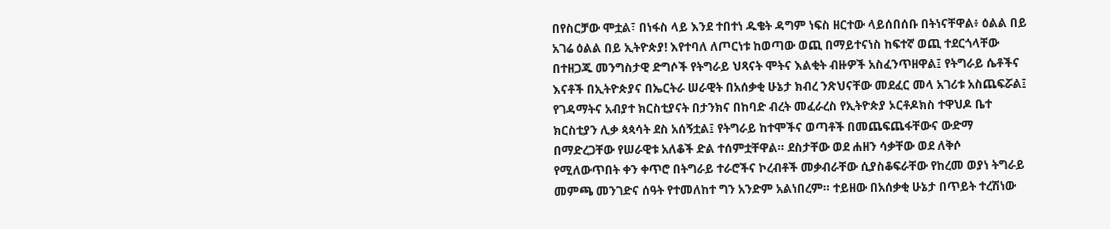በየስርቻው ሞቷል፣ በነፋስ ላይ እንደ ተበተነ ዱቄት ዳግም ነፍስ ዘርተው ላይሰበሰቡ በትነናቸዋል፥ ዕልል በይ አገሬ ዕልል በይ ኢትዮጵያ! እየተባለ ለጦርነቱ ከወጣው ወጪ በማይተናነስ ከፍተኛ ወጪ ተደርጎላቸው በተዘጋጁ መንግስታዊ ድግሶች የትግራይ ህጻናት ሞትና እልቂት ብዙዎች አስፈንጥዘዋል፤ የትግራይ ሴቶችና እናቶች በኢትዮጵያና በኤርትራ ሠራዊት በአሰቃቂ ሁኔታ ክብረ ንጽህናቸው መደፈር መላ አገሪቱ አስጨፍሯል፤ የገዳማትና አብያተ ክርስቲያናት በታንክና በከባድ ብረት መፈራረስ የኢትዮጵያ ኦርቶዶክስ ተዋህዶ ቤተ ክርስቲያን ሊቃ ጳጳሳት ደስ አሰኝቷል፤ የትግራይ ከተሞችና ወጣቶች በመጨፍጨፋቸውና ውድማ በማድረጋቸው የሠራዊቱ አለቆች ድል ተሰምቷቸዋል። ደስታቸው ወደ ሐዘን ሳቃቸው ወደ ለቅሶ የሚለውጥበት ቀን ቀጥሮ በትግራይ ተራሮችና ኮረብቶች መቃብራቸው ሲያስቆፍራቸው የከረመ ወያነ ትግራይ መምጫ መንገድና ሰዓት የተመለከተ ግን አንድም አልነበረም። ተይዘው በአሰቃቂ ሁኔታ በጥይት ተረሽነው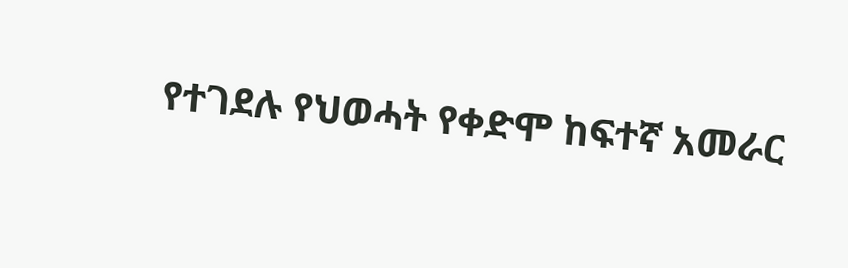የተገደሉ የህወሓት የቀድሞ ከፍተኛ አመራር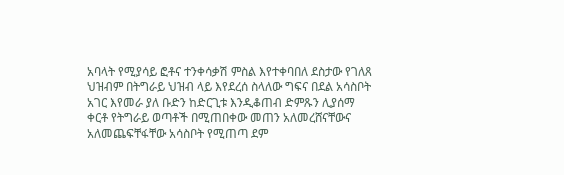አባላት የሚያሳይ ፎቶና ተንቀሳቃሽ ምስል እየተቀባበለ ደስታው የገለጸ ህዝብም በትግራይ ህዝብ ላይ እየደረሰ ስላለው ግፍና በደል አሳስቦት አገር እየመራ ያለ ቡድን ከድርጊቱ እንዲቆጠብ ድምጹን ሊያሰማ ቀርቶ የትግራይ ወጣቶች በሚጠበቀው መጠን አለመረሸናቸውና አለመጨፍቸፋቸው አሳስቦት የሚጠጣ ደም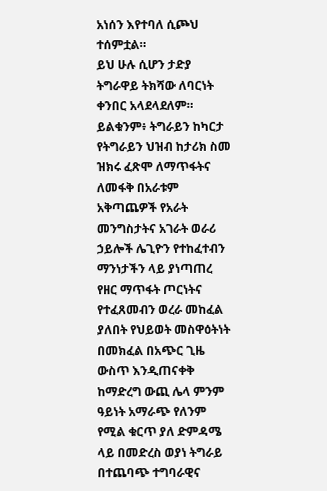አነሰን እየተባለ ሲጮህ ተሰምቷል።
ይህ ሁሉ ሲሆን ታድያ ትግራዋይ ትክሻው ለባርነት ቀንበር አላደላደለም። ይልቁንም፥ ትግራይን ከካርታ የትግራይን ህዝብ ከታሪክ ስመ ዝክሩ ፈጽሞ ለማጥፋትና ለመፋቅ በአራቱም አቅጣጨዎች የአራት መንግስታትና አገራት ወራሪ ኃይሎች ሌጊዮን የተከፈተብን ማንነታችን ላይ ያነጣጠረ የዘር ማጥፋት ጦርነትና የተፈጸመብን ወረራ መከፈል ያለበት የህይወት መስዋዕትነት በመክፈል በአጭር ጊዜ ውስጥ እንዲጠናቀቅ ከማድረግ ውጪ ሌላ ምንም ዓይነት አማራጭ የለንም የሚል ቁርጥ ያለ ድምዳሜ ላይ በመድረስ ወያነ ትግራይ በተጨባጭ ተግባራዊና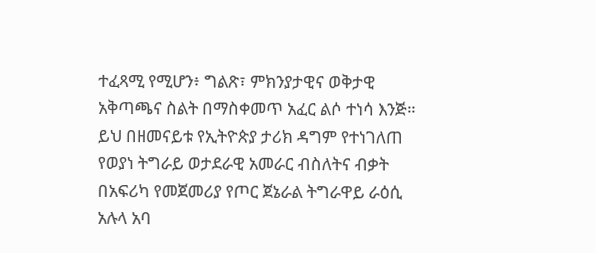ተፈጻሚ የሚሆን፥ ግልጽ፣ ምክንያታዊና ወቅታዊ አቅጣጫና ስልት በማስቀመጥ አፈር ልሶ ተነሳ እንጅ። ይህ በዘመናይቱ የኢትዮጵያ ታሪክ ዳግም የተነገለጠ የወያነ ትግራይ ወታደራዊ አመራር ብስለትና ብቃት በአፍሪካ የመጀመሪያ የጦር ጀኔራል ትግራዋይ ራዕሲ አሉላ አባ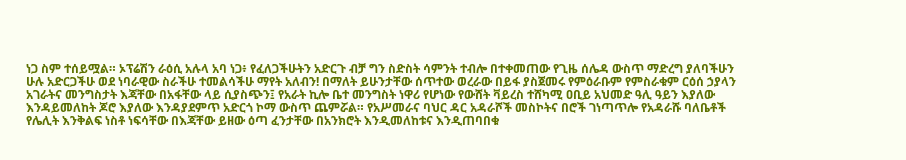ነጋ ስም ተሰይሟል። ኦፕሬሽን ራዕሲ አሉላ አባ ነጋ፥ የፈለጋችሁትን አድርጉ ብቻ ግን ስድስት ሳምንት ተብሎ በተቀመጠው የጊዜ ሰሌዳ ውስጥ ማድረግ ያለባችሁን ሁሉ አድርጋችሁ ወደ ነባራዊው ስራችሁ ተመልሳችሁ ማየት አለብን! በማለት ይሁንታቸው ሰጥተው ወረራው በይፋ ያስጀመሩ የምዕራቡም የምስራቁም ርዕሰ ኃያላን አገራትና መንግስታት እጃቸው በአፋቸው ላይ ሲያስጭን፤ የአራት ኪሎ ቤተ መንግስት ነዋሪ የሆነው የውሸት ቫይረስ ተሸካሚ ዐቢይ አህመድ ዓሊ ዓይን እያለው እንዳይመለከት ጆሮ እያለው እንዳያደምጥ አድርጎ ኮማ ውስጥ ጨምሯል። የአሥመራና ባህር ዳር አዳራሾች መስኮትና በሮች ገነጣጥሎ የአዳራሹ ባለቤቶች የሌሊት እንቅልፍ ነስቶ ነፍሳቸው በእጃቸው ይዘው ዕጣ ፈንታቸው በአንክሮት እንዲመለከቱና እንዲጠባበቁ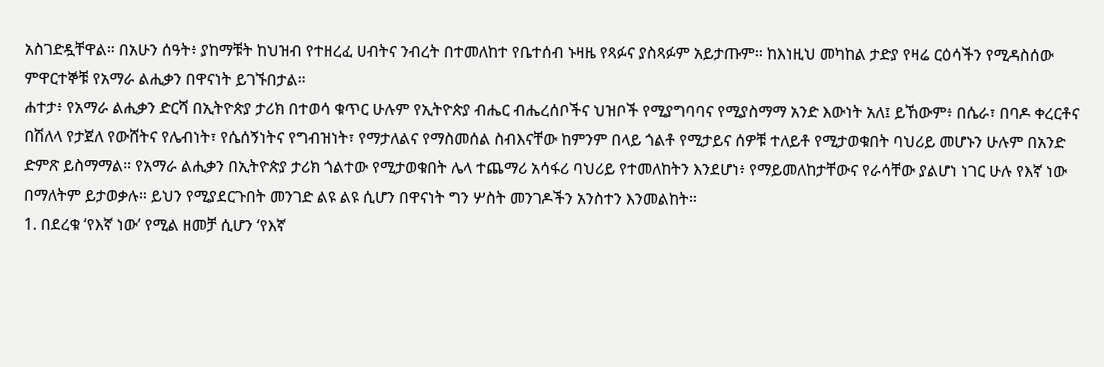አስገድዷቸዋል። በአሁን ሰዓት፥ ያከማቹት ከህዝብ የተዘረፈ ሀብትና ንብረት በተመለከተ የቤተሰብ ኑዛዜ የጻፉና ያስጻፉም አይታጡም። ከእነዚህ መካከል ታድያ የዛሬ ርዕሳችን የሚዳስሰው ምዋርተኞቹ የአማራ ልሒቃን በዋናነት ይገኙበታል።
ሐተታ፥ የአማራ ልሒቃን ድርሻ በኢትዮጵያ ታሪክ በተወሳ ቁጥር ሁሉም የኢትዮጵያ ብሔር ብሔረሰቦችና ህዝቦች የሚያግባባና የሚያስማማ አንድ እውነት አለ፤ ይኸውም፥ በሴራ፣ በባዶ ቀረርቶና በሽለላ የታጀለ የውሸትና የሌብነት፣ የሴሰኝነትና የግብዝነት፣ የማታለልና የማስመሰል ስብእናቸው ከምንም በላይ ጎልቶ የሚታይና ሰዎቹ ተለይቶ የሚታወቁበት ባህሪይ መሆኑን ሁሉም በአንድ ድምጽ ይስማማል። የአማራ ልሒቃን በኢትዮጵያ ታሪክ ጎልተው የሚታወቁበት ሌላ ተጨማሪ አሳፋሪ ባህሪይ የተመለከትን እንደሆነ፥ የማይመለከታቸውና የራሳቸው ያልሆነ ነገር ሁሉ የእኛ ነው በማለትም ይታወቃሉ። ይህን የሚያደርጉበት መንገድ ልዩ ልዩ ሲሆን በዋናነት ግን ሦስት መንገዶችን አንስተን እንመልከት።
1. በደረቁ ‘የእኛ ነው’ የሚል ዘመቻ ሲሆን ‘የእኛ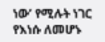ነው’ የሚሉት ነገር የእነሱ ለመሆኑ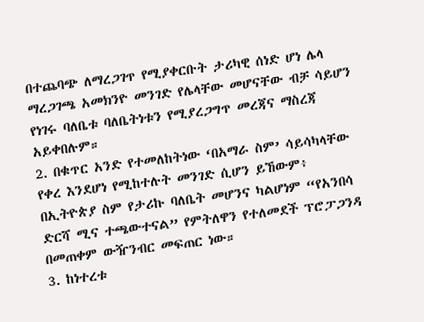በተጨባጭ ለማረጋገጥ የሚያቀርቡት ታሪካዊ ሰነድ ሆነ ሌላ ማረጋገጫ አመክንዮ መንገድ የሌላቸው መሆናቸው ብቻ ሳይሆን የነገሩ ባለቤቱ ባለቤትነቱን የሚያረጋግጥ መረጃና ማስረጃ አይቀበሉም።
2. በቁጥር አንድ የተመለከትነው ‘በአማራ ስም’ ሳይሳካላቸው የቀረ እንደሆነ የሚከተሉት መንገድ ሲሆን ይኸውም፥ በኢትዮጵያ ስም የታሪኩ ባለቤት መሆንና ካልሆነም “የአንበሳ ድርሻ ሚና ተጫውተናል” የምትለዋን የተለመደች ፕሮፓጋንዳ በመጠቀም ውዥንብር መፍጠር ነው።
3. ከነተረቱ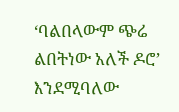‘ባልበላውም ጭሬ ልበትነው አለች ዶሮ’ እንደሚባለው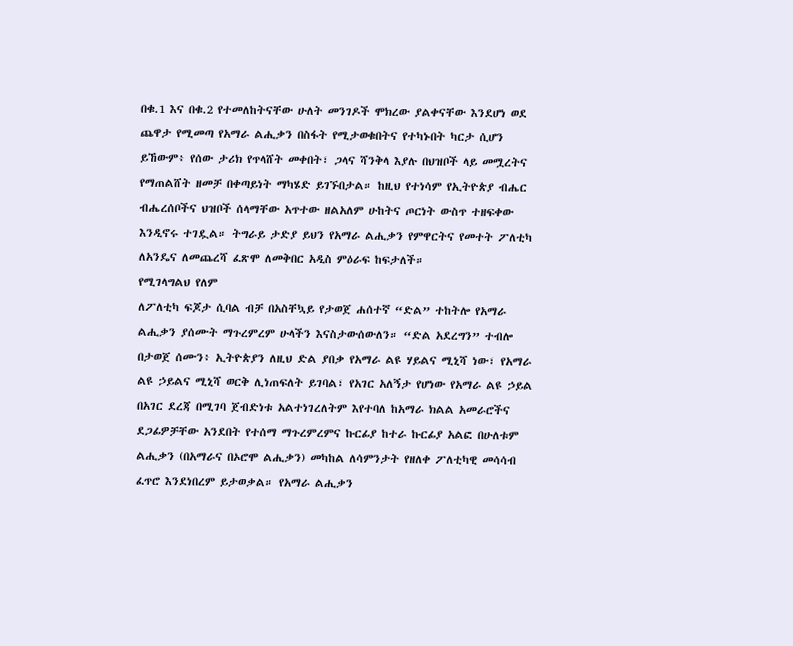በቁ.1 እና በቁ.2 የተመለከትናቸው ሁለት መንገዶች ሞክረው ያልቀናቸው እንደሆነ ወደ ጨዋታ የሚመጣ የአማራ ልሒቃን በስፋት የሚታወቁበትና የተካኑበት ካርታ ሲሆን ይኸውም፥ የሰው ታሪክ የጥላሸት መቀበት፣ ጋላና ሻንቅላ እያሉ በህዝቦች ላይ መሟረትና የማጠልሸት ዘመቻ በቀጣይነት ማካሄድ ይገኙበታል። ከዚህ የተነሳም የኢትዮጵያ ብሔር ብሔረሰቦችና ህዝቦች ሰላማቸው አጥተው ዘልአለም ሁከትና ጦርነት ውስጥ ተዘፍቀው እንዲኖሩ ተገዷል። ትግራይ ታድያ ይህን የአማራ ልሒቃን የምዋርትና የመተት ፖለቲካ ለአንዴና ለመጨረሻ ፈጽሞ ለመቅበር አዲስ ምዕራፍ ከፍታለች።
የሚገላግልህ የለም
ለፖለቲካ ፍጆታ ሲባል ብቻ በአስቸኳይ የታወጀ ሐሰተኛ “ድል” ተከትሎ የአማራ ልሒቃን ያሰሙት ማጉረምረም ሁላችን እናስታውሰውለን። “ድል አደረግን” ተብሎ በታወጀ ሰሙን፥ ኢትዮጵያን ለዚህ ድል ያበቃ የአማራ ልዩ ሃይልና ሚኒሻ ነው፣ የአማራ ልዩ ኃይልና ሚኒሻ ወርቅ ሊነጠፍለት ይገባል፣ የአገር አለኝታ የሆነው የአማራ ልዩ ኃይል በአገር ደረጃ በሚገባ ጀብድነቱ አልተነገረለትም እየተባለ ከአማራ ክልል አመራሮችና ደጋፊዎቻቸው አንደበት የተሰማ ማጉረምረምና ኩርፊያ ከተራ ኩርፊያ አልፎ በሁለቱም ልሒቃን (በአማራና በኦሮሞ ልሒቃን) መካከል ለሳምንታት የዘለቀ ፖለቲካዊ መሳሳብ ፈጥሮ እንደነበረም ይታወቃል። የአማራ ልሒቃን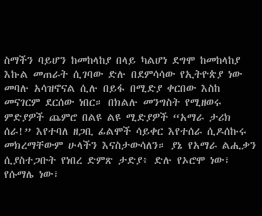ስማችን ባይሆን ከመከላከያ በላይ ካልሆነ ደግሞ ከመከላከያ እኩል መጠራት ሲገባው ድሉ በደምሳሳው የኢትዮጵያ ነው መባሉ አሳዝኖናል ሲሉ በይፋ በሚድያ ቀርበው እስከ መናገርም ደርሰው ነበር። በክልሉ መንግስት የሚዘወሩ ምድያዎች ጨምሮ በልዩ ልዩ ሚድያዎች “አማራ ታሪክ ሰራ!” እየተባለ ዘጋቢ ፊልሞች ሳይቀር እየተሰራ ሲዶሰኩሩ መክረማቸውም ሁላችን እናስታውሳለን። ያኔ የአማራ ልሒቃን ሲያስተጋቡት የነበረ ድምጽ ታድያ፥ ድሉ የኦሮሞ ነው፣ የሱማሌ ነው፣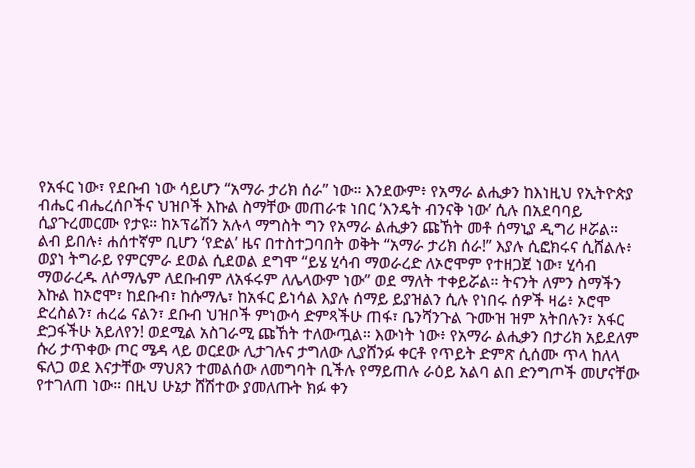የአፋር ነው፣ የደቡብ ነው ሳይሆን “አማራ ታሪክ ሰራ” ነው። እንደውም፥ የአማራ ልሒቃን ከእነዚህ የኢትዮጵያ ብሔር ብሔረሰቦችና ህዝቦች እኩል ስማቸው መጠራቱ ነበር ‘እንዴት ብንናቅ ነው’ ሲሉ በአደባባይ ሲያጉረመርሙ የታዩ። ከኦፕሬሽን አሉላ ማግስት ግን የአማራ ልሒቃን ጩኸት መቶ ሰማኒያ ዲግሪ ዞሯል።
ልብ ይበሉ፥ ሐሰተኛም ቢሆን ‘የድል’ ዜና በተስተጋባበት ወቅት “አማራ ታሪክ ሰራ!” እያሉ ሲፎክሩና ሲሸልሉ፥ ወያነ ትግራይ የምርምራ ደወል ሲደወል ደግሞ “ይሄ ሂሳብ ማወራረድ ለኦሮሞም የተዘጋጀ ነው፣ ሂሳብ ማወራረዱ ለሶማሌም ለደቡብም ለአፋሩም ለሌላውም ነው” ወደ ማለት ተቀይሯል። ትናንት ለምን ስማችን እኩል ከኦሮሞ፣ ከደቡብ፣ ከሱማሌ፣ ከአፋር ይነሳል እያሉ ሰማይ ይያዝልን ሲሉ የነበሩ ሰዎች ዛሬ፥ ኦሮሞ ድረስልን፣ ሐረሬ ናልን፣ ደቡብ ህዝቦች ምነውሳ ድምጻችሁ ጠፋ፣ ቤንሻንጉል ጉሙዝ ዝም አትበሉን፣ አፋር ድጋፋችሁ አይለየን! ወደሚል አስገራሚ ጩኸት ተለውጧል። እውነት ነው፥ የአማራ ልሒቃን በታሪክ አይደለም ሱሪ ታጥቀው ጦር ሜዳ ላይ ወርደው ሊታገሉና ታግለው ሊያሸንፉ ቀርቶ የጥይት ድምጽ ሲሰሙ ጥላ ከለላ ፍለጋ ወደ እናታቸው ማህጸን ተመልሰው ለመግባት ቢችሉ የማይጠሉ ራዕይ አልባ ልበ ድንግጦች መሆናቸው የተገለጠ ነው። በዚህ ሁኔታ ሸሽተው ያመለጡት ክፉ ቀን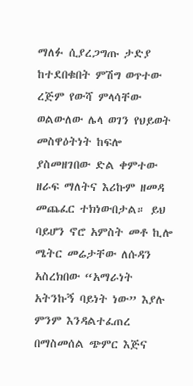ማለፉ ሲያረጋግጡ ታድያ ከተደበቁበት ምሽግ ወጥተው ረጅም የውሻ ምላሳቸው ወልውለው ሌላ ወገን የህይወት መስዋዕትነት ከፍሎ ያስመዘገበው ድል ቀምተው ዘራፍ ማለትና እሪኩም ዘመዳ መጨፈር ተክነውበታል። ይህ ባይሆን ኖሮ አምስት መቶ ኪሎ ሜትር መሬታቸው ለሱዳን አስረክበው “አማራነት አትንኩኝ ባይነት ነው” እያሉ ምንም እንዳልተፈጠረ በማስመሰል ጭምር እጅና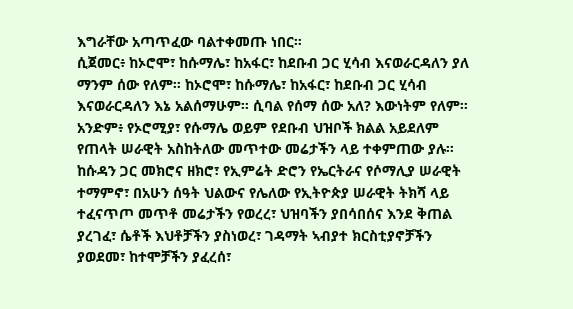እግራቸው አጣጥፈው ባልተቀመጡ ነበር።
ሲጀመር፥ ከኦሮሞ፣ ከሱማሌ፣ ከአፋር፣ ከደቡብ ጋር ሂሳብ እናወራርዳለን ያለ ማንም ሰው የለም። ከኦሮሞ፣ ከሱማሌ፣ ከአፋር፣ ከደቡብ ጋር ሂሳብ እናወራርዳለን እኔ አልሰማሁም። ሲባል የሰማ ሰው አለ? እውነትም የለም። አንድም፥ የኦሮሚያ፣ የሱማሌ ወይም የደቡብ ህዝቦች ክልል አይደለም የጠላት ሠራዊት አስከትለው መጥተው መሬታችን ላይ ተቀምጠው ያሉ። ከሱዳን ጋር መክሮና ዘክሮ፣ የኢምሬት ድሮን የኤርትራና የሶማሊያ ሠራዊት ተማምኖ፣ በአሁን ሰዓት ህልውና የሌለው የኢትዮጵያ ሠራዊት ትክሻ ላይ ተፈናጥጦ መጥቶ መሬታችን የወረረ፣ ህዝባችን ያበሳበሰና እንደ ቅጠል ያረገፈ፣ ሴቶች እህቶቻችን ያስነወረ፣ ገዳማት ኣብያተ ክርስቲያኖቻችን ያወደመ፣ ከተሞቻችን ያፈረሰ፣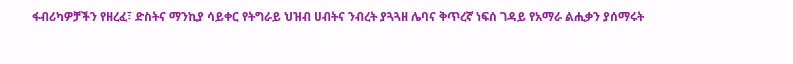ፋብሪካዎቻችን የዘረፈ፣ ድስትና ማንኪያ ሳይቀር የትግራይ ህዝብ ሀብትና ንብረት ያጓጓዘ ሌባና ቅጥረኛ ነፍሰ ገዳይ የአማራ ልሒቃን ያሰማሩት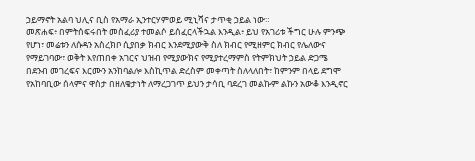ኃይማኖት አልባ ህሊና ቢስ የአማራ ኢንተርሃምወይ ሚኒሻና ታጥቂ ኃይል ነው።
መጽሐፍ፥ በምትሰፍሩበት መስፈሪያ ተመልሶ ይሰፈርላችኋል እንዲል፥ ይህ የአገሪቱ ችግር ሁሉ ምንጭ የሆነ፣ መሬቱን ለሱዳን አስረክቦ ሲያበቃ ክብር እንደሚያውቅ ስለ ክብር የሚዘምር ክብር የሌለውና የማይገባው፣ ወቅት እየጠበቀ አገርና ህዝብ የሚያውክና የሚያተረማምስ የትምክህት ኃይል ድጋሜ በደንብ መገረፍና እርሙን አንከባልሎ እስኪጥል ድረስም መቀጣት ስለላለበት፣ ከምንም በላይ ደግሞ የአከባቢው ሰላምና ዋስታ በዘለቄታነት ለማረጋገጥ ይህን ታሳቢ ባደረገ መልኩም ልኩን አውቆ እንዲኖር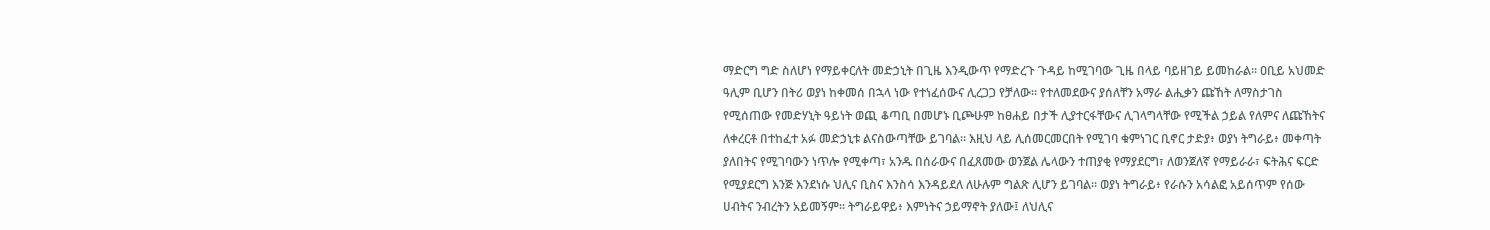ማድርግ ግድ ስለሆነ የማይቀርለት መድኃኒት በጊዜ እንዲውጥ የማድረጉ ጉዳይ ከሚገባው ጊዜ በላይ ባይዘገይ ይመከራል። ዐቢይ አህመድ ዓሊም ቢሆን በትሪ ወያነ ከቀመሰ በኋላ ነው የተነፈሰውና ሊረጋጋ የቻለው። የተለመደውና ያሰለቸን አማራ ልሒቃን ጩኸት ለማስታገስ የሚሰጠው የመድሃኒት ዓይነት ወጪ ቆጣቢ በመሆኑ ቢጮሁም ከፀሐይ በታች ሊያተርፋቸውና ሊገላግላቸው የሚችል ኃይል የለምና ለጩኸትና ለቀረርቶ በተከፈተ አፉ መድኃኒቱ ልናስውጣቸው ይገባል። እዚህ ላይ ሊሰመርመርበት የሚገባ ቁምነገር ቢኖር ታድያ፥ ወያነ ትግራይ፥ መቀጣት ያለበትና የሚገባውን ነጥሎ የሚቀጣ፣ አንዱ በሰራውና በፈጸመው ወንጀል ሌላውን ተጠያቂ የማያደርግ፣ ለወንጀለኛ የማይራራ፣ ፍትሕና ፍርድ የሚያደርግ እንጅ እንደነሱ ህሊና ቢስና እንስሳ እንዳይደለ ለሁሉም ግልጽ ሊሆን ይገባል። ወያነ ትግራይ፥ የራሱን አሳልፎ አይሰጥም የሰው ሀብትና ንብረትን አይመኝም። ትግራይዋይ፥ እምነትና ኃይማኖት ያለው፤ ለህሊና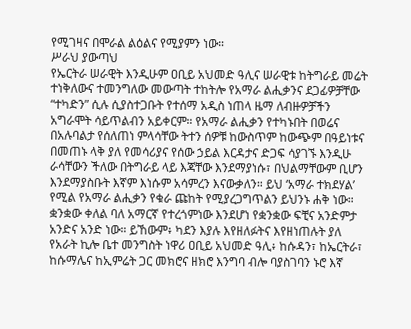የሚገዛና በሞራል ልዕልና የሚያምን ነው።
ሥራህ ያውጣህ
የኤርትራ ሠራዊት እንዲሁም ዐቢይ አህመድ ዓሊና ሠራዊቱ ከትግራይ መሬት ተነቅለውና ተመንግለው መውጣት ተከትሎ የአማራ ልሒቃንና ደጋፊዎቻቸው “ተካድን” ሲሉ ሲያስተጋቡት የተሰማ አዲስ ነጠላ ዜማ ለብዙዎቻችን አግራሞት ሳይጥልብን አይቀርም። የአማራ ልሒቃን የተካኑበት በወሬና በአሉባልታ የሰለጠነ ምላሳቸው ትተን ሰዎቹ ከውስጥም ከውጭም በዓይነቱና በመጠኑ ላቅ ያለ የመሳሪያና የሰው ኃይል እርዳታና ድጋፍ ሳያገኙ እንዲሁ ራሳቸውን ችለው በትግራይ ላይ እጃቸው እንደማያነሱ፣ በህልማቸውም ቢሆን እንደማያስቡት እኛም እነሱም አሳምረን እናውቃለን። ይህ ‘አማራ ተክደሃል’ የሚል የአማራ ልሒቃን የቁራ ጩከት የሚያረጋግጥልን ይህንኑ ሐቅ ነው። ቋንቋው ቀለል ባለ አማርኛ የተረጎምነው እንደሆነ የቋንቋው ፍቺና አንድምታ አንድና አንድ ነው። ይኸውም፥ ካደን እያሉ እየዘለፉትና እየዘነጠሉት ያለ የአራት ኪሎ ቤተ መንግስት ነዋሪ ዐቢይ አህመድ ዓሊ፥ ከሱዳን፣ ከኤርትራ፣ ከሱማሌና ከኢምሬት ጋር መክሮና ዘክሮ እንግባ ብሎ ባያስገባን ኑሮ እኛ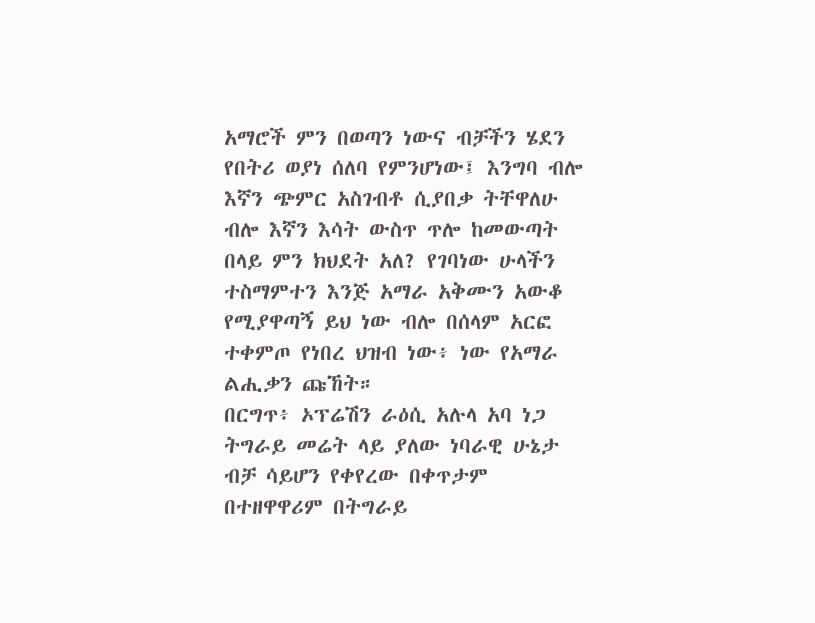አማሮች ምን በወጣን ነውና ብቻችን ሄደን የበትሪ ወያነ ሰለባ የምንሆነው፤ እንግባ ብሎ እኛን ጭምር አስገብቶ ሲያበቃ ትቸዋለሁ ብሎ እኛን እሳት ውስጥ ጥሎ ከመውጣት በላይ ምን ክህደት አለ? የገባነው ሁላችን ተስማምተን እንጅ አማራ አቅሙን አውቆ የሚያዋጣኝ ይህ ነው ብሎ በሰላም አርፎ ተቀምጦ የነበረ ህዝብ ነው፥ ነው የአማራ ልሒቃን ጩኸት።
በርግጥ፥ ኦፕሬሽን ራዕሲ አሉላ አባ ነጋ ትግራይ መሬት ላይ ያለው ነባራዊ ሁኔታ ብቻ ሳይሆን የቀየረው በቀጥታም በተዘዋዋሪም በትግራይ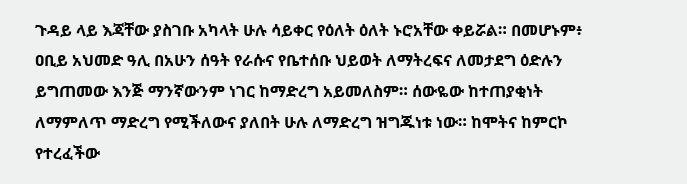ጉዳይ ላይ እጃቸው ያስገቡ አካላት ሁሉ ሳይቀር የዕለት ዕለት ኑሮአቸው ቀይሯል። በመሆኑም፥ ዐቢይ አህመድ ዓሊ በአሁን ሰዓት የራሱና የቤተሰቡ ህይወት ለማትረፍና ለመታደግ ዕድሉን ይግጠመው እንጅ ማንኛውንም ነገር ከማድረግ አይመለስም። ሰውዬው ከተጠያቂነት ለማምለጥ ማድረግ የሚችለውና ያለበት ሁሉ ለማድረግ ዝግጁነቱ ነው። ከሞትና ከምርኮ የተረፈችው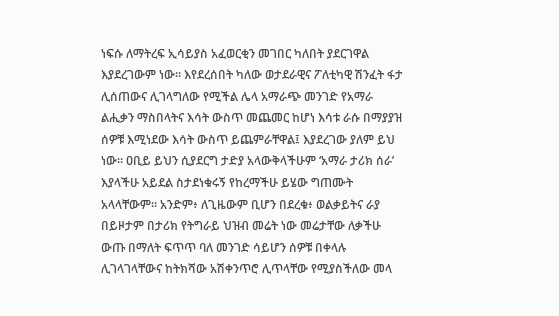ነፍሱ ለማትረፍ ኢሳይያስ አፈወርቂን መገበር ካለበት ያደርገዋል እያደረገውም ነው። እየደረሰበት ካለው ወታደራዊና ፖለቲካዊ ሽንፈት ፋታ ሊሰጠውና ሊገላግለው የሚችል ሌላ አማራጭ መንገድ የአማራ ልሒቃን ማስበላትና እሳት ውስጥ መጨመር ከሆነ እሳቱ ራሱ በማያያዝ ሰዎቹ እሚነደው እሳት ውስጥ ይጨምራቸዋል፤ እያደረገው ያለም ይህ ነው። ዐቢይ ይህን ሲያደርግ ታድያ አላውቅላችሁም ‘አማራ ታሪክ ሰራ’ እያላችሁ አይደል ስታደነቁሩኝ የከረማችሁ ይሄው ግጠሙት አላላቸውም። አንድም፥ ለጊዜውም ቢሆን በደረቁ፥ ወልቃይትና ራያ በይዞታም በታሪክ የትግራይ ህዝብ መሬት ነው መሬታቸው ለቃችሁ ውጡ በማለት ፍጥጥ ባለ መንገድ ሳይሆን ሰዎቹ በቀላሉ ሊገላገላቸውና ከትክሻው አሽቀንጥሮ ሊጥላቸው የሚያስችለው መላ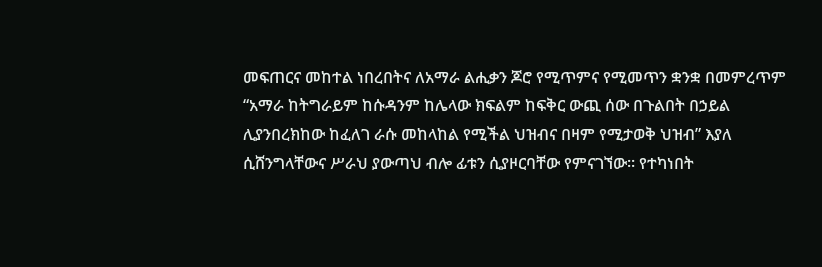መፍጠርና መከተል ነበረበትና ለአማራ ልሒቃን ጆሮ የሚጥምና የሚመጥን ቋንቋ በመምረጥም “አማራ ከትግራይም ከሱዳንም ከሌላው ክፍልም ከፍቅር ውጪ ሰው በጉልበት በኃይል ሊያንበረክከው ከፈለገ ራሱ መከላከል የሚችል ህዝብና በዛም የሚታወቅ ህዝብ” እያለ ሲሸንግላቸውና ሥራህ ያውጣህ ብሎ ፊቱን ሲያዞርባቸው የምናገኘው። የተካነበት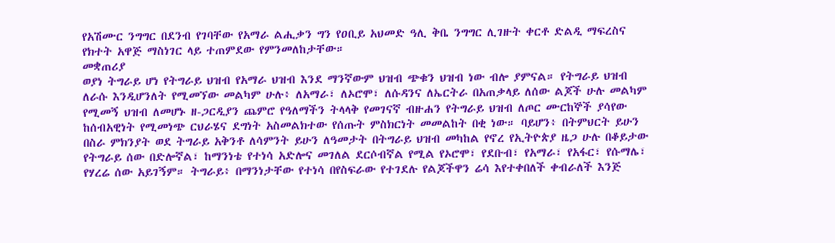የአሽሙር ንግግር በደንብ የገባቸው የአማራ ልሒቃን ግን የዐቢይ አህመድ ዓሊ ቅቤ ንግግር ሊገዙት ቀርቶ ድልዲ ማፍረስና የክተት አዋጅ ማስነገር ላይ ተጠምደው የምንመለከታቸው።
መቋጠሪያ
ወያነ ትግራይ ሆነ የትግራይ ህዝብ የአማራ ህዝብ እንደ ማንኛውም ህዝብ ጭቁን ህዝብ ነው ብሎ ያምናል። የትግራይ ህዝብ ለራሱ እንዲሆንለት የሚመኘው መልካም ሁሉ፥ ለአማራ፣ ለኦሮሞ፣ ለሱዳንና ለኤርትራ በአጠቃላይ ለሰው ልጆች ሁሉ መልካም የሚመኝ ህዝብ ለመሆኑ ዘ-ጋርዲያን ጨምሮ የዓለማችን ትላላቅ የመገናኛ ብዙሐን የትግራይ ህዝብ ለጦር ሙርከኞች ያሳየው ከሰብአዊነት የሚመነጭ ርህራሄና ደግነት አስመልክተው የሰጡት ምስክርነት መመልከት በቂ ነው። ባይሆን፥ በትምህርት ይሁን በስራ ምክንያት ወደ ትግራይ አቅንቶ ለሳምንት ይሁን ለዓመታት በትግራይ ህዝብ መካከል የኖረ የኢትዮጵያ ዜጋ ሁሉ በቆይታው የትግራይ ሰው በድሎኛል፣ ከማንነቴ የተነሳ አድሎና መገለል ደርሶብኛል የሚል የኦሮሞ፣ የደቡብ፣ የአማራ፣ የአፋር፣ የሱማሌ፣ የሃረሬ ሰው አይገኝም። ትግራይ፥ በማንነታቸው የተነሳ በየስፍራው የተገደሉ የልጆችዋን ሬሳ እየተቀበለች ቀብራለች እንጅ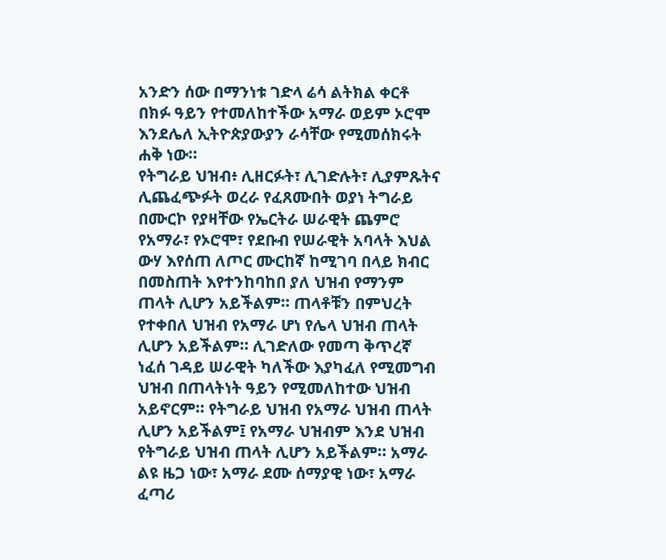አንድን ሰው በማንነቱ ገድላ ሬሳ ልትክል ቀርቶ በክፉ ዓይን የተመለከተችው አማራ ወይም ኦሮሞ እንደሌለ ኢትዮጵያውያን ራሳቸው የሚመሰክሩት ሐቅ ነው።
የትግራይ ህዝብ፥ ሊዘርፉት፣ ሊገድሉት፣ ሊያምጹትና ሊጨፈጭፉት ወረራ የፈጸሙበት ወያነ ትግራይ በሙርኮ የያዛቸው የኤርትራ ሠራዊት ጨምሮ የአማራ፣ የኦሮሞ፣ የደቡብ የሠራዊት አባላት እህል ውሃ እየሰጠ ለጦር ሙርከኛ ከሚገባ በላይ ክብር በመስጠት እየተንከባከበ ያለ ህዝብ የማንም ጠላት ሊሆን አይችልም። ጠላቶቹን በምህረት የተቀበለ ህዝብ የአማራ ሆነ የሌላ ህዝብ ጠላት ሊሆን አይችልም። ሊገድለው የመጣ ቅጥረኛ ነፈሰ ገዳይ ሠራዊት ካለችው እያካፈለ የሚመግብ ህዝብ በጠላትነት ዓይን የሚመለከተው ህዝብ አይኖርም። የትግራይ ህዝብ የአማራ ህዝብ ጠላት ሊሆን አይችልም፤ የአማራ ህዝብም እንደ ህዝብ የትግራይ ህዝብ ጠላት ሊሆን አይችልም። አማራ ልዩ ዜጋ ነው፣ አማራ ደሙ ሰማያዊ ነው፣ አማራ ፈጣሪ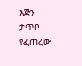እጅን ታጥቦ የፈጠረው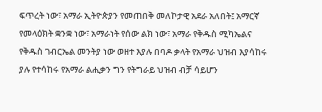ፍጥረት ነው፣ አማራ ኢትዮጵያን የመጠበቅ መለኮታዊ አደራ አለበት፤ አማርኛ የመላዕክት ቋንቋ ነው፣ አማራነት የሰው ልክ ነው፣ አማራ የቅዱስ ሚካኤልና የቅዱስ ገብርኤል መንትያ ነው ወዘተ እያሉ በባዶ ቃላት የአማራ ህዝብ እያሳከሩ ያሉ የተሳከሩ የአማራ ልሒቃን ግን የትግራይ ህዝብ ብቻ ሳይሆን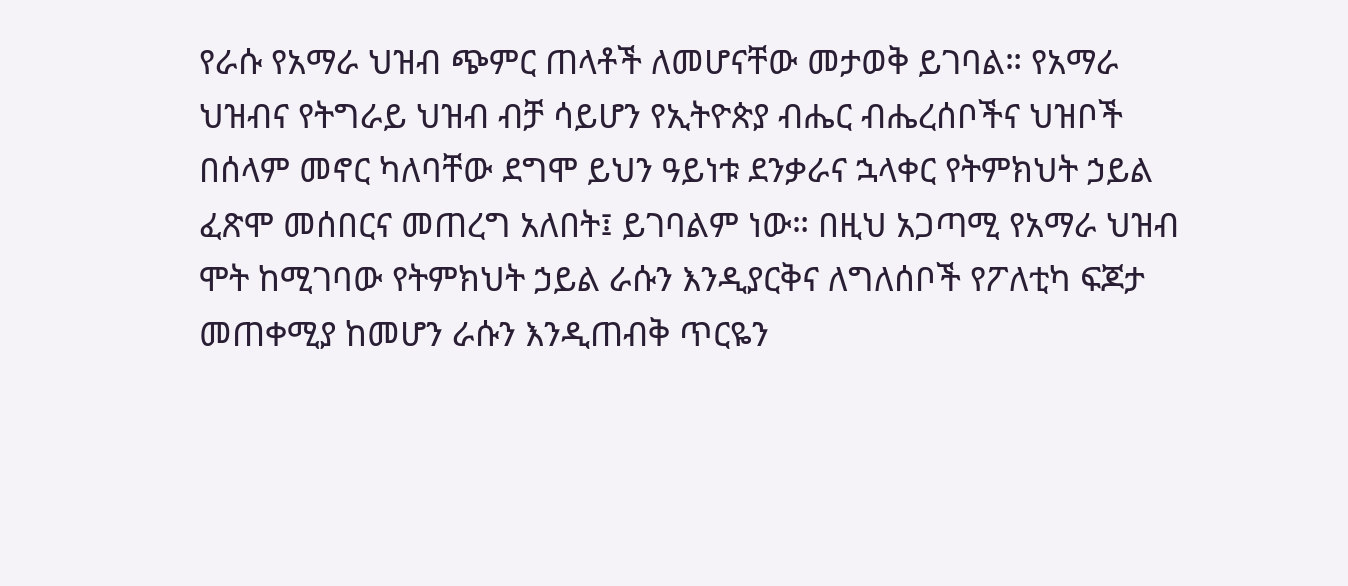የራሱ የአማራ ህዝብ ጭምር ጠላቶች ለመሆናቸው መታወቅ ይገባል። የአማራ ህዝብና የትግራይ ህዝብ ብቻ ሳይሆን የኢትዮጵያ ብሔር ብሔረሰቦችና ህዝቦች በሰላም መኖር ካለባቸው ደግሞ ይህን ዓይነቱ ደንቃራና ኋላቀር የትምክህት ኃይል ፈጽሞ መሰበርና መጠረግ አለበት፤ ይገባልም ነው። በዚህ አጋጣሚ የአማራ ህዝብ ሞት ከሚገባው የትምክህት ኃይል ራሱን እንዲያርቅና ለግለሰቦች የፖለቲካ ፍጆታ መጠቀሚያ ከመሆን ራሱን እንዲጠብቅ ጥርዬን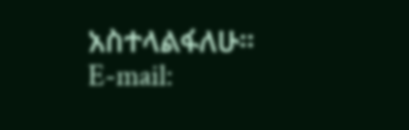አስተላልፋለሁ።
E-mail: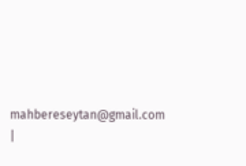mahbereseytan@gmail.com |